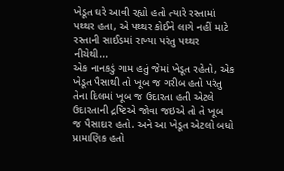ખેડૂત ઘરે આવી રહ્યો હતો ત્યારે રસ્તામાં પથ્થર હતા, એ પથ્થર કોઈને લાગે નહીં માટે રસ્તાની સાઈડમાં રાખ્યા પરંતુ પથ્થર નીચેથી...
એક નાનકડું ગામ હતું જેમાં ખેડૂત રહેતો, એક ખેડૂત પૈસાથી તો ખૂબ જ ગરીબ હતો પરંતુ તેના દિલમાં ખૂબ જ ઉદારતા હતી એટલે ઉદારતાની દ્રષ્ટિએ જોવા જઇએ તો તે ખૂબ જ પૈસાદાર હતો. અને આ ખેડૂત એટલો બધો પ્રામાણિક હતો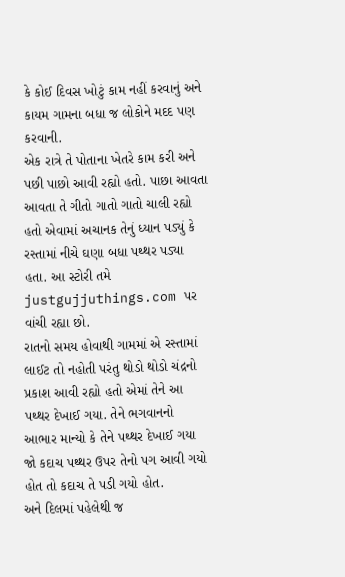કે કોઈ દિવસ ખોટું કામ નહીં કરવાનું અને કાયમ ગામના બધા જ લોકોને મદદ પણ કરવાની.
એક રાત્રે તે પોતાના ખેતરે કામ કરી અને પછી પાછો આવી રહ્યો હતો. પાછા આવતા આવતા તે ગીતો ગાતો ગાતો ચાલી રહ્યો હતો એવામાં અચાનક તેનું ધ્યાન પડ્યું કે રસ્તામાં નીચે ઘણા બધા પથ્થર પડ્યા હતા. આ સ્ટોરી તમે justgujjuthings.com પર વાંચી રહ્યા છો.
રાતનો સમય હોવાથી ગામમાં એ રસ્તામાં લાઈટ તો નહોતી પરંતુ થોડો થોડો ચંદ્રનો પ્રકાશ આવી રહ્યો હતો એમાં તેને આ પથ્થર દેખાઈ ગયા. તેને ભગવાનનો આભાર માન્યો કે તેને પથ્થર દેખાઈ ગયા જો કદાચ પથ્થર ઉપર તેનો પગ આવી ગયો હોત તો કદાચ તે પડી ગયો હોત.
અને દિલમાં પહેલેથી જ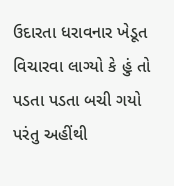ઉદારતા ધરાવનાર ખેડૂત વિચારવા લાગ્યો કે હું તો પડતા પડતા બચી ગયો પરંતુ અહીંથી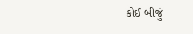કોઈ બીજું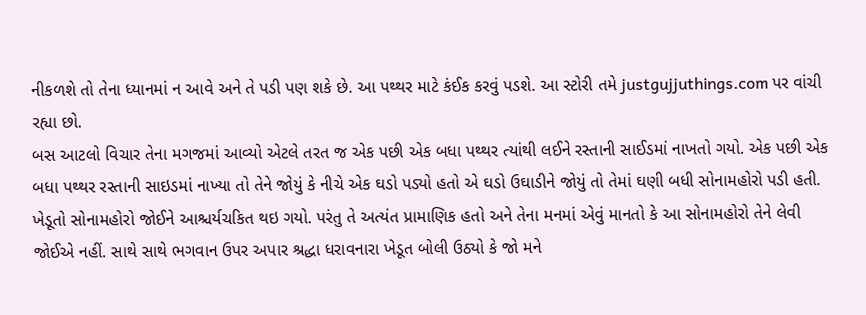નીકળશે તો તેના ધ્યાનમાં ન આવે અને તે પડી પણ શકે છે. આ પથ્થર માટે કંઈક કરવું પડશે. આ સ્ટોરી તમે justgujjuthings.com પર વાંચી રહ્યા છો.
બસ આટલો વિચાર તેના મગજમાં આવ્યો એટલે તરત જ એક પછી એક બધા પથ્થર ત્યાંથી લઈને રસ્તાની સાઈડમાં નાખતો ગયો. એક પછી એક બધા પથ્થર રસ્તાની સાઇડમાં નાખ્યા તો તેને જોયું કે નીચે એક ઘડો પડ્યો હતો એ ઘડો ઉઘાડીને જોયું તો તેમાં ઘણી બધી સોનામહોરો પડી હતી.
ખેડૂતો સોનામહોરો જોઈને આશ્ચર્યચકિત થઇ ગયો. પરંતુ તે અત્યંત પ્રામાણિક હતો અને તેના મનમાં એવું માનતો કે આ સોનામહોરો તેને લેવી જોઈએ નહીં. સાથે સાથે ભગવાન ઉપર અપાર શ્રદ્ધા ધરાવનારા ખેડૂત બોલી ઉઠ્યો કે જો મને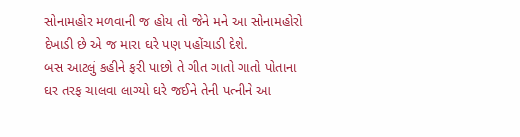સોનામહોર મળવાની જ હોય તો જેને મને આ સોનામહોરો દેખાડી છે એ જ મારા ઘરે પણ પહોંચાડી દેશે.
બસ આટલું કહીને ફરી પાછો તે ગીત ગાતો ગાતો પોતાના ઘર તરફ ચાલવા લાગ્યો ઘરે જઈને તેની પત્નીને આ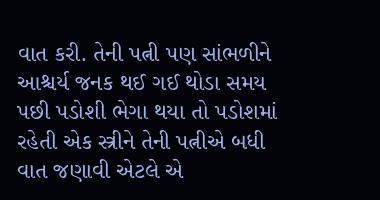વાત કરી. તેની પત્ની પણ સાંભળીને આશ્ચર્ય જનક થઈ ગઈ થોડા સમય પછી પડોશી ભેગા થયા તો પડોશમાં રહેતી એક સ્ત્રીને તેની પત્નીએ બધી વાત જણાવી એટલે એ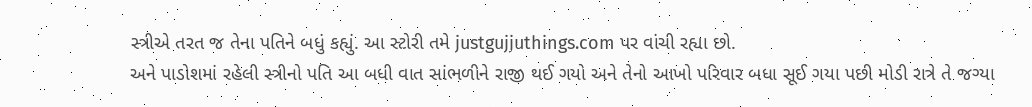સ્ત્રીએ તરત જ તેના પતિને બધું કહ્યું. આ સ્ટોરી તમે justgujjuthings.com પર વાંચી રહ્યા છો.
અને પાડોશમાં રહેલી સ્ત્રીનો પતિ આ બધી વાત સાંભળીને રાજી થઈ ગયો અને તેનો આખો પરિવાર બધા સૂઈ ગયા પછી મોડી રાત્રે તે જગ્યા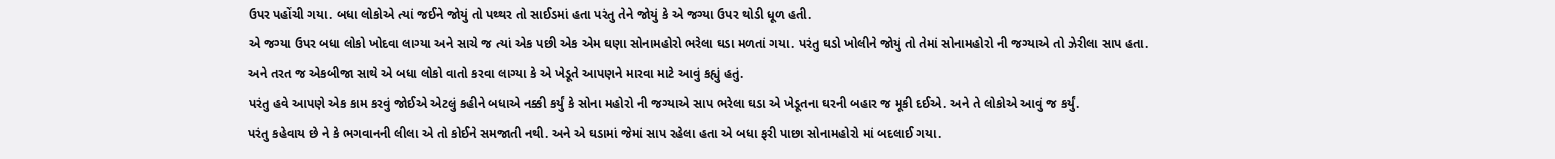ઉપર પહોંચી ગયા. બધા લોકોએ ત્યાં જઈને જોયું તો પથ્થર તો સાઈડમાં હતા પરંતુ તેને જોયું કે એ જગ્યા ઉપર થોડી ધૂળ હતી.
એ જગ્યા ઉપર બધા લોકો ખોદવા લાગ્યા અને સાચે જ ત્યાં એક પછી એક એમ ઘણા સોનામહોરો ભરેલા ઘડા મળતાં ગયા. પરંતુ ઘડો ખોલીને જોયું તો તેમાં સોનામહોરો ની જગ્યાએ તો ઝેરીલા સાપ હતા. અને તરત જ એકબીજા સાથે એ બધા લોકો વાતો કરવા લાગ્યા કે એ ખેડૂતે આપણને મારવા માટે આવું કહ્યું હતું.
પરંતુ હવે આપણે એક કામ કરવું જોઈએ એટલું કહીને બધાએ નક્કી કર્યું કે સોના મહોરો ની જગ્યાએ સાપ ભરેલા ઘડા એ ખેડૂતના ઘરની બહાર જ મૂકી દઈએ. અને તે લોકોએ આવું જ કર્યું.
પરંતુ કહેવાય છે ને કે ભગવાનની લીલા એ તો કોઈને સમજાતી નથી. અને એ ઘડામાં જેમાં સાપ રહેલા હતા એ બધા ફરી પાછા સોનામહોરો માં બદલાઈ ગયા.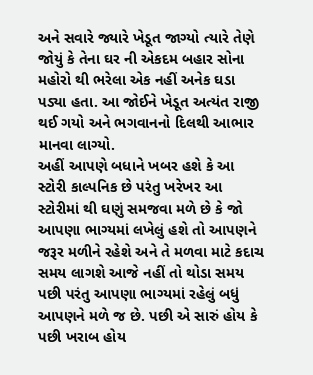અને સવારે જ્યારે ખેડૂત જાગ્યો ત્યારે તેણે જોયું કે તેના ઘર ની એકદમ બહાર સોના મહોરો થી ભરેલા એક નહીં અનેક ઘડા પડ્યા હતા. આ જોઈને ખેડૂત અત્યંત રાજી થઈ ગયો અને ભગવાનનો દિલથી આભાર માનવા લાગ્યો.
અહીં આપણે બધાને ખબર હશે કે આ સ્ટોરી કાલ્પનિક છે પરંતુ ખરેખર આ સ્ટોરીમાં થી ઘણું સમજવા મળે છે કે જો આપણા ભાગ્યમાં લખેલું હશે તો આપણને જરૂર મળીને રહેશે અને તે મળવા માટે કદાચ સમય લાગશે આજે નહીં તો થોડા સમય પછી પરંતુ આપણા ભાગ્યમાં રહેલું બધું આપણને મળે જ છે. પછી એ સારું હોય કે પછી ખરાબ હોય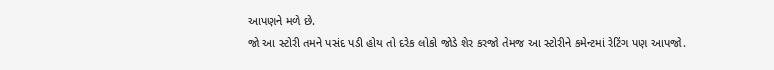આપણને મળે છે.
જો આ સ્ટોરી તમને પસંદ પડી હોય તો દરેક લોકો જોડે શેર કરજો તેમજ આ સ્ટોરીને કમેન્ટમાં રેટિંગ પણ આપજો.